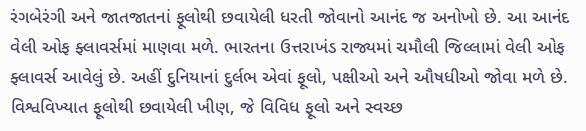રંગબેરંગી અને જાતજાતનાં ફૂલોથી છવાયેલી ધરતી જોવાનો આનંદ જ અનોખો છે. આ આનંદ વેલી ઓફ ફ્લાવર્સમાં માણવા મળે. ભારતના ઉત્તરાખંડ રાજ્યમાં ચમૌલી જિલ્લામાં વેલી ઓફ ફ્લાવર્સ આવેલું છે. અહીં દુનિયાનાં દુર્લભ એવાં ફૂલો, પક્ષીઓ અને ઔષધીઓ જોવા મળે છે. વિશ્વવિખ્યાત ફૂલોથી છવાયેલી ખીણ, જે વિવિધ ફૂલો અને સ્વચ્છ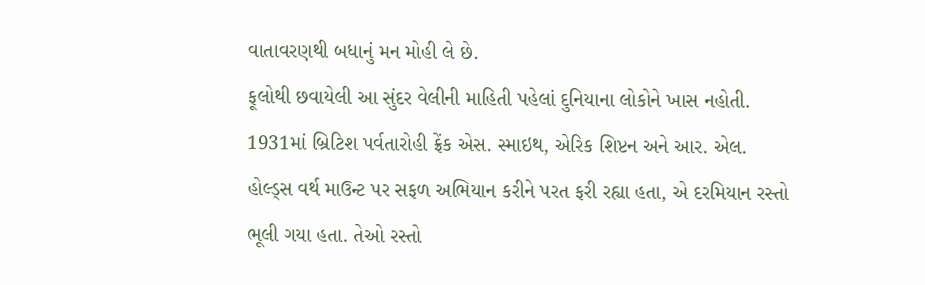વાતાવરણથી બધાનું મન મોહી લે છે.
ફૂલોથી છવાયેલી આ સુંદર વેલીની માહિતી પહેલાં દુનિયાના લોકોને ખાસ નહોતી. 1931માં બ્રિટિશ પર્વતારોહી ફ્રેંક એસ. સ્માઇથ, એરિક શિપ્ટન અને આર. એલ. હોલ્ડ્સ વર્થ માઉન્ટ પર સફળ અભિયાન કરીને પરત ફરી રહ્યા હતા, એ દરમિયાન રસ્તો ભૂલી ગયા હતા. તેઓ રસ્તો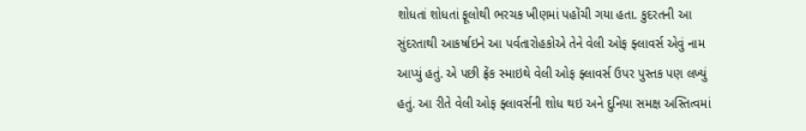શોધતાં શોધતાં ફૂલોથી ભરચક ખીણમાં પહોંચી ગયા હતા. કુદરતની આ સુંદરતાથી આકર્ષાઇને આ પર્વતારોહકોએ તેને વેલી ઓફ ફ્લાવર્સ એવું નામ આપ્યું હતું. એ પછી ફ્રેંક સ્માઇથે વેલી ઓફ ફ્લાવર્સ ઉપર પુસ્તક પણ લખ્યું હતું. આ રીતે વેલી ઓફ ફ્લાવર્સની શોધ થઇ અને દુનિયા સમક્ષ અસ્તિત્વમાં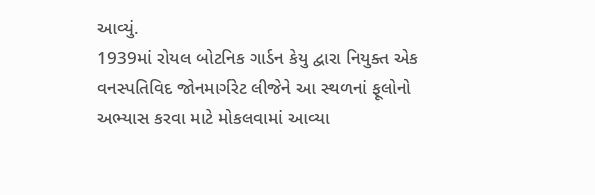આવ્યું.
1939માં રોયલ બોટનિક ગાર્ડન કેયુ દ્વારા નિયુક્ત એક વનસ્પતિવિદ જોનમાર્ગરેટ લીજેને આ સ્થળનાં ફૂલોનો અભ્યાસ કરવા માટે મોકલવામાં આવ્યા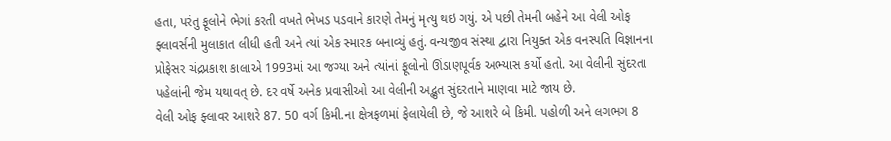હતા, પરંતુ ફૂલોને ભેગાં કરતી વખતે ભેખડ પડવાને કારણે તેમનું મૃત્યુ થઇ ગયું. એ પછી તેમની બહેને આ વેલી ઓફ ફ્લાવર્સની મુલાકાત લીધી હતી અને ત્યાં એક સ્મારક બનાવ્યું હતું. વન્યજીવ સંસ્થા દ્વારા નિયુક્ત એક વનસ્પતિ વિજ્ઞાનના પ્રોફેસર ચંદ્રપ્રકાશ કાલાએ 1993માં આ જગ્યા અને ત્યાંનાં ફૂલોનો ઊંડાણપૂર્વક અભ્યાસ કર્યો હતો. આ વેલીની સુંદરતા પહેલાંની જેમ યથાવત્ છે. દર વર્ષે અનેક પ્રવાસીઓ આ વેલીની અદ્ભુત સુંદરતાને માણવા માટે જાય છે.
વેલી ઓફ ફ્લાવર આશરે 87. 50 વર્ગ કિમી.ના ક્ષેત્રફળમાં ફેલાયેલી છે, જે આશરે બે કિમી. પહોળી અને લગભગ 8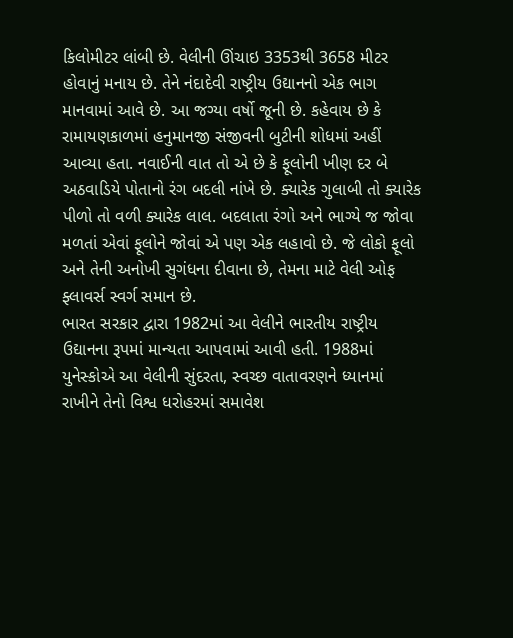કિલોમીટર લાંબી છે. વેલીની ઊંચાઇ 3353થી 3658 મીટર હોવાનું મનાય છે. તેને નંદાદેવી રાષ્ટ્રીય ઉદ્યાનનો એક ભાગ માનવામાં આવે છે. આ જગ્યા વર્ષો જૂની છે. કહેવાય છે કે રામાયણકાળમાં હનુમાનજી સંજીવની બુટીની શોધમાં અહીં આવ્યા હતા. નવાઈની વાત તો એ છે કે ફૂલોની ખીણ દર બે અઠવાડિયે પોતાનો રંગ બદલી નાંખે છે. ક્યારેક ગુલાબી તો ક્યારેક પીળો તો વળી ક્યારેક લાલ. બદલાતા રંગો અને ભાગ્યે જ જોવા મળતાં એવાં ફૂલોને જોવાં એ પણ એક લહાવો છે. જે લોકો ફૂલો અને તેની અનોખી સુગંધના દીવાના છે, તેમના માટે વેલી ઓફ ફ્લાવર્સ સ્વર્ગ સમાન છે.
ભારત સરકાર દ્વારા 1982માં આ વેલીને ભારતીય રાષ્ટ્રીય ઉદ્યાનના રૂપમાં માન્યતા આપવામાં આવી હતી. 1988માં યુનેસ્કોએ આ વેલીની સુંદરતા, સ્વચ્છ વાતાવરણને ધ્યાનમાં રાખીને તેનો વિશ્વ ધરોહરમાં સમાવેશ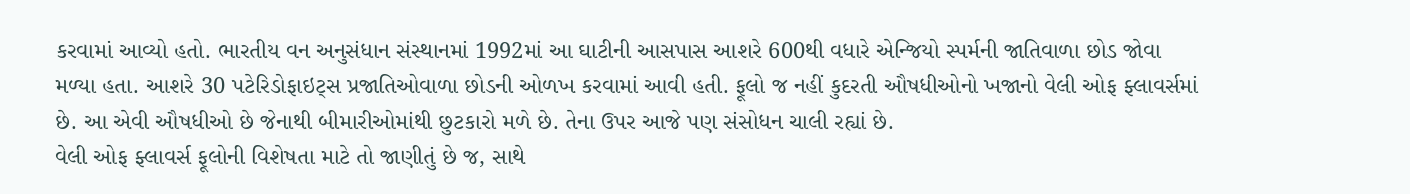કરવામાં આવ્યો હતો. ભારતીય વન અનુસંધાન સંસ્થાનમાં 1992માં આ ઘાટીની આસપાસ આશરે 600થી વધારે એન્જિયો સ્પર્મની જાતિવાળા છોડ જોવા મળ્યા હતા. આશરે 30 પટેરિડોફાઇટ્સ પ્રજાતિઓવાળા છોડની ઓળખ કરવામાં આવી હતી. ફૂલો જ નહીં કુદરતી ઔષધીઓનો ખજાનો વેલી ઓફ ફ્લાવર્સમાં છે. આ એવી ઔષધીઓ છે જેનાથી બીમારીઓમાંથી છુટકારો મળે છે. તેના ઉપર આજે પણ સંસોધન ચાલી રહ્યાં છે.
વેલી ઓફ ફ્લાવર્સ ફૂલોની વિશેષતા માટે તો જાણીતું છે જ, સાથે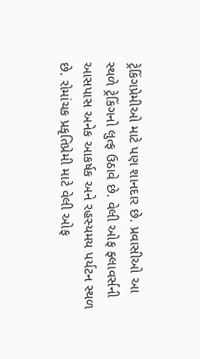ટ્રેકિંગપ્રેમીઓ માટે પણ શાનદાર છે. પ્રવાસીઓ આ સ્થળે ટ્રેકિંગનો લુત્ફ ઉઠાવે છે. વેલી ઓફ ફ્લાવર્સની આસપાસ અનેક આકર્ષક અને રહસ્યમય પર્યટન સ્થળ છે. રોમાંચક પ્રકૃતિપ્રેમી માટે વેલી ઓફ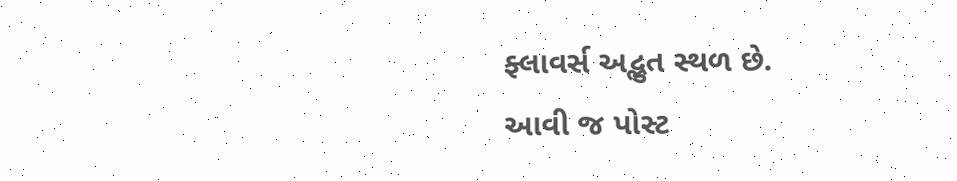ફ્લાવર્સ અદ્ભુત સ્થળ છે.
આવી જ પોસ્ટ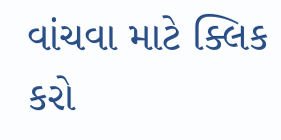વાંચવા માટે ક્લિક કરો